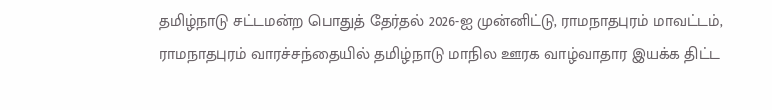தமிழ்நாடு சட்டமன்ற பொதுத் தேர்தல் 2026-ஐ முன்னிட்டு, ராமநாதபுரம் மாவட்டம், ராமநாதபுரம் வாரச்சந்தையில் தமிழ்நாடு மாநில ஊரக வாழ்வாதார இயக்க திட்ட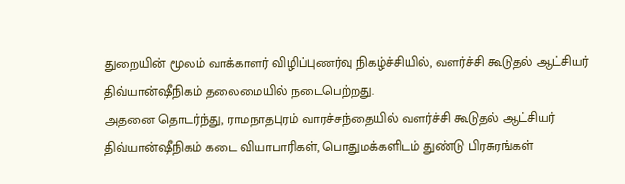துறையின் மூலம் வாக்காளர் விழிப்புணர்வு நிகழ்ச்சியில், வளர்ச்சி கூடுதல் ஆட்சியர் திவ்யான்ஷீநிகம் தலைமையில் நடைபெற்றது.
அதனை தொடர்ந்து, ராமநாதபுரம் வாரச்சந்தையில் வளர்ச்சி கூடுதல் ஆட்சியர் திவ்யான்ஷீநிகம் கடை வியாபாரிகள், பொதுமக்களிடம் துண்டு பிரசுரங்கள்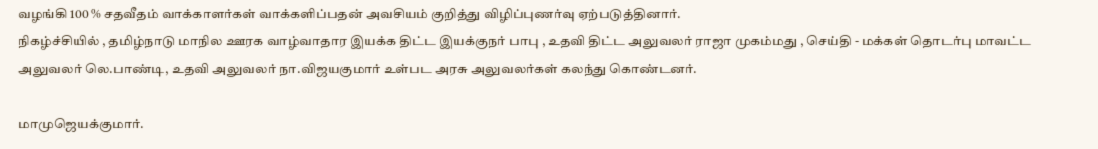வழங்கி 100 % சதவீதம் வாக்காளர்கள் வாக்களிப்பதன் அவசியம் குறித்து விழிப்புணர்வு ஏற்படுத்தினார்.
நிகழ்ச்சியில் , தமிழ்நாடு மாநில ஊரக வாழ்வாதார இயக்க திட்ட இயக்குநர் பாபு , உதவி திட்ட அலுவலர் ராஜா முகம்மது , செய்தி - மக்கள் தொடர்பு மாவட்ட அலுவலர் லெ.பாண்டி, உதவி அலுவலர் நா.விஜயகுமார் உள்பட அரசு அலுவலர்கள் கலந்து கொண்டனர்.

மாமுஜெயக்குமார்.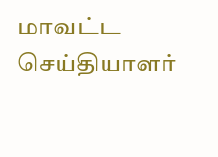மாவட்ட செய்தியாளர்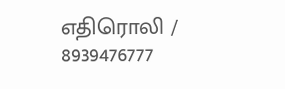எதிரொலி / 8939476777